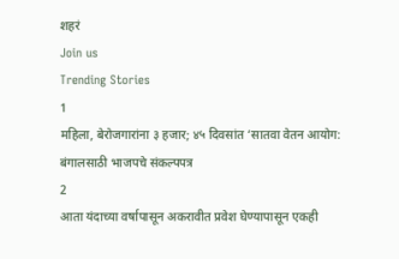शहरं
Join us
Trending Stories
1
महिला, बेरोजगारांना ३ हजार; ४५ दिवसांत ‘सातवा वेतन आयोग: बंगालसाठी भाजपचे संकल्पपत्र
2
आता यंदाच्या वर्षापासून अकरावीत प्रवेश घेण्यापासून एकही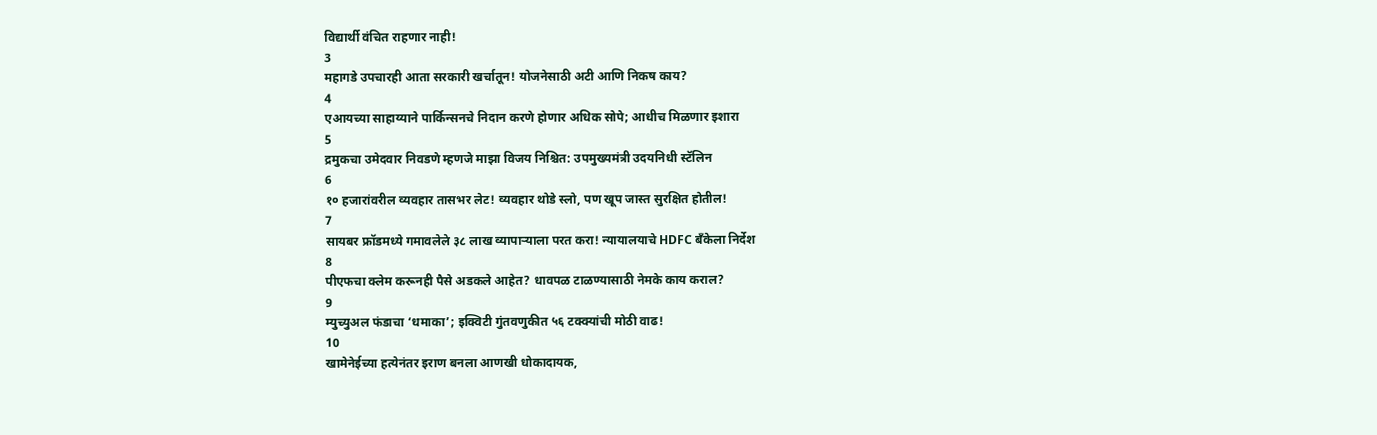विद्यार्थी वंचित राहणार नाही!
3
महागडे उपचारही आता सरकारी खर्चातून! योजनेसाठी अटी आणि निकष काय?
4
एआयच्या साहाय्याने पार्किन्सनचे निदान करणे होणार अधिक सोपे; आधीच मिळणार इशारा
5
द्रमुकचा उमेदवार निवडणे म्हणजे माझा विजय निश्चित: उपमुख्यमंत्री उदयनिधी स्टॅलिन
6
१० हजारांवरील व्यवहार तासभर लेट! व्यवहार थोडे स्लो, पण खूप जास्त सुरक्षित होतील!
7
सायबर फ्रॉडमध्ये गमावलेले ३८ लाख व्यापाऱ्याला परत करा! न्यायालयाचे HDFC बँकेला निर्देश
8
पीएफचा क्लेम करूनही पैसे अडकले आहेत? धावपळ टाळण्यासाठी नेमके काय कराल?
9
म्युच्युअल फंडाचा ‘धमाका’; इक्विटी गुंतवणुकीत ५६ टक्क्यांची मोठी वाढ!
10
खामेनेईच्या हत्येनंतर इराण बनला आणखी धोकादायक,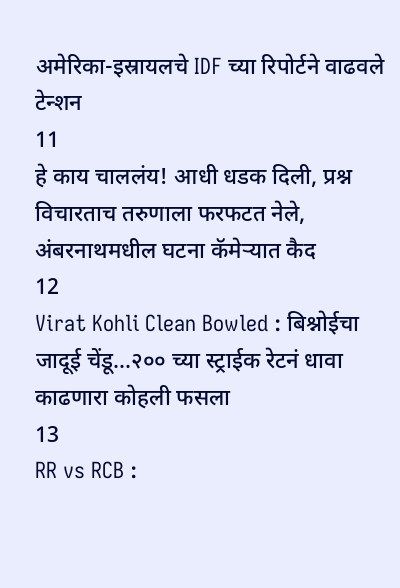अमेरिका-इस्रायलचे IDF च्या रिपोर्टने वाढवले टेन्शन
11
हे काय चाललंय! आधी धडक दिली, प्रश्न विचारताच तरुणाला फरफटत नेले, अंबरनाथमधील घटना कॅमेऱ्यात कैद
12
Virat Kohli Clean Bowled : बिश्नोईचा जादूई चेंडू...२०० च्या स्ट्राईक रेटनं धावा काढणारा कोहली फसला
13
RR vs RCB :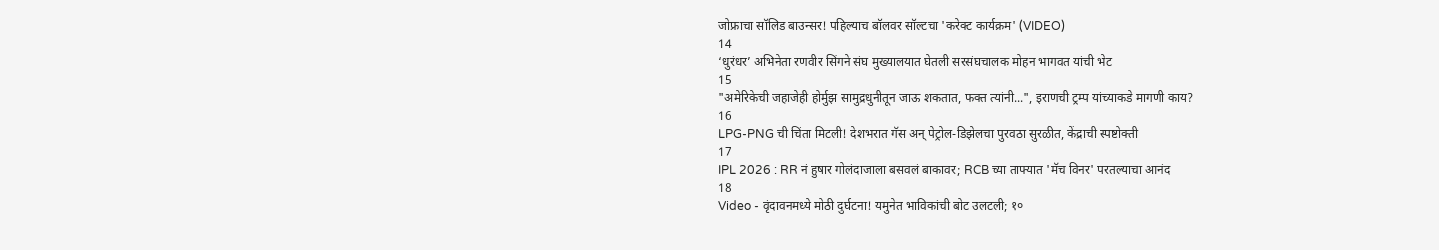जोफ्राचा सॉलिड बाउन्सर! पहिल्याच बॉलवर सॉल्टचा 'करेक्ट कार्यक्रम' (VIDEO)
14
‘धुरंधर’ अभिनेता रणवीर सिंगने संघ मुख्यालयात घेतली सरसंघचालक मोहन भागवत यांची भेट
15
"अमेरिकेची जहाजेही होर्मुझ सामुद्रधुनीतून जाऊ शकतात, फक्त त्यांनी...", इराणची ट्रम्प यांच्याकडे मागणी काय?
16
LPG-PNG ची चिंता मिटली! देशभरात गॅस अन् पेट्रोल-डिझेलचा पुरवठा सुरळीत, केंद्राची स्पष्टोक्ती
17
IPL 2026 : RR नं हुषार गोलंदाजाला बसवलं बाकावर; RCB च्या ताफ्यात 'मॅच विनर' परतल्याचा आनंद
18
Video - वृंदावनमध्ये मोठी दुर्घटना! यमुनेत भाविकांची बोट उलटली; १०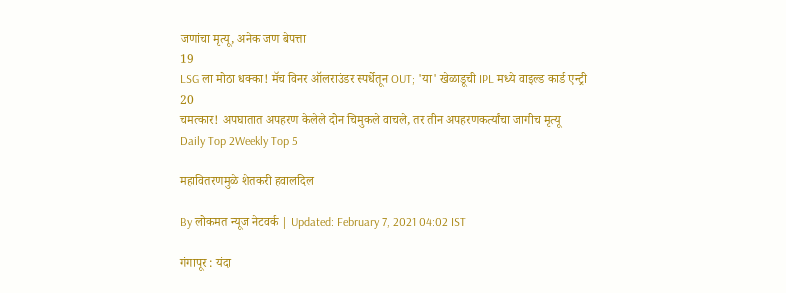जणांचा मृत्यू, अनेक जण बेपत्ता
19
LSG ला मोठा धक्का! मॅच विनर ऑलराउंडर स्पर्धेतून OUT; 'या' खेळाडूची IPL मध्ये वाइल्ड कार्ड एन्ट्री
20
चमत्कार! अपघातात अपहरण केलेले दोन चिमुकले वाचले, तर तीन अपहरणकर्त्यांचा जागीच मृत्यू
Daily Top 2Weekly Top 5

महावितरणमुळे शेतकरी हवालदिल

By लोकमत न्यूज नेटवर्क | Updated: February 7, 2021 04:02 IST

गंगापूर : यंदा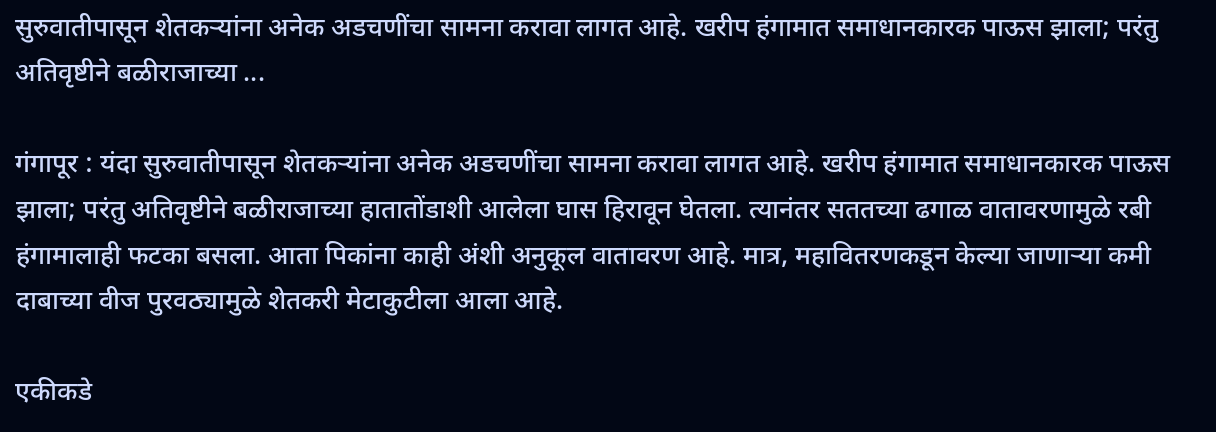सुरुवातीपासून शेतकऱ्यांना अनेक अडचणींचा सामना करावा लागत आहे. खरीप हंगामात समाधानकारक पाऊस झाला; परंतु अतिवृष्टीने बळीराजाच्या ...

गंगापूर : यंदा सुरुवातीपासून शेतकऱ्यांना अनेक अडचणींचा सामना करावा लागत आहे. खरीप हंगामात समाधानकारक पाऊस झाला; परंतु अतिवृष्टीने बळीराजाच्या हातातोंडाशी आलेला घास हिरावून घेतला. त्यानंतर सततच्या ढगाळ वातावरणामुळे रबी हंगामालाही फटका बसला. आता पिकांना काही अंशी अनुकूल वातावरण आहे. मात्र, महावितरणकडून केल्या जाणाऱ्या कमी दाबाच्या वीज पुरवठ्यामुळे शेतकरी मेटाकुटीला आला आहे.

एकीकडे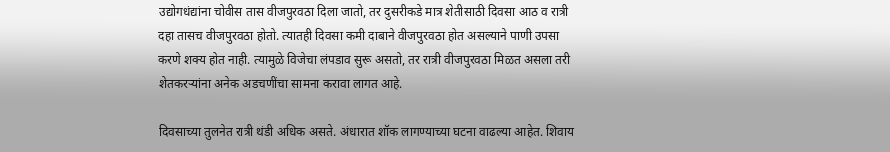उद्योगधंद्यांना चोवीस तास वीजपुरवठा दिला जातो, तर दुसरीकडे मात्र शेतीसाठी दिवसा आठ व रात्री दहा तासच वीजपुरवठा होतो. त्यातही दिवसा कमी दाबाने वीजपुरवठा होत असल्याने पाणी उपसा करणे शक्य होत नाही. त्यामुळे विजेचा लंपडाव सुरू असतो, तर रात्री वीजपुरवठा मिळत असला तरी शेतकरऱ्यांना अनेक अडचणींचा सामना करावा लागत आहे.

दिवसाच्या तुलनेत रात्री थंडी अधिक असते. अंधारात शॉक लागण्याच्या घटना वाढल्या आहेत. शिवाय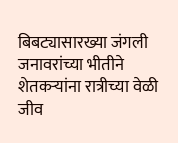बिबट्यासारख्या जंगली जनावरांच्या भीतीने शेतकऱ्यांना रात्रीच्या वेळी जीव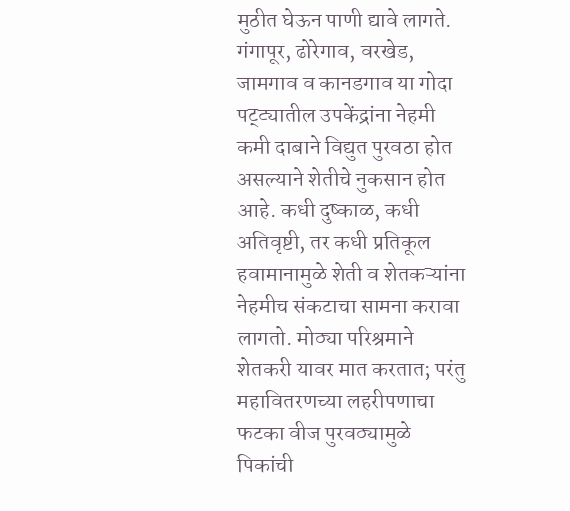मुठीत घेऊन पाणी द्यावे लागते. गंगापूर, ढोरेगाव, वरखेड, जामगाव व कानडगाव या गोदा पट्ट्यातील उपकेंद्रांना नेहमी कमी दाबाने विद्युत पुरवठा होत असल्याने शेतीचे नुकसान होत आहे. कधी दुष्काळ, कधी अतिवृष्टी, तर कधी प्रतिकूल हवामानामुळे शेती व शेतकऱ्यांना नेहमीच संकटाचा सामना करावा लागतो. मोठ्या परिश्रमाने शेतकरी यावर मात करतात; परंतु महावितरणच्या लहरीपणाचा फटका वीज पुरवठ्यामुळे पिकांची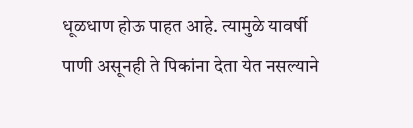धूळधाण होऊ पाहत आहे. त्यामुळे यावर्षी पाणी असूनही ते पिकांना देता येत नसल्याने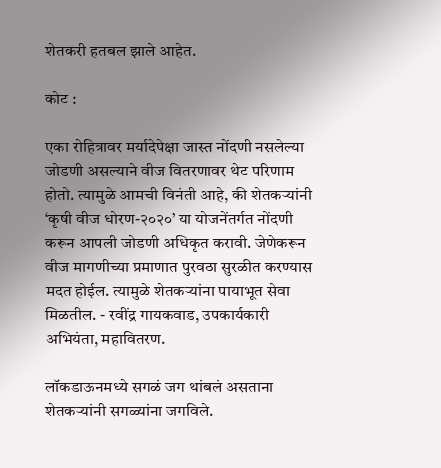शेतकरी हतबल झाले आहेत.

कोट :

एका रोहित्रावर मर्यादेपेक्षा जास्त नोंदणी नसलेल्या जोडणी असल्याने वीज वितरणावर थेट परिणाम होतो. त्यामुळे आमची विनंती आहे, की शेतकऱ्यांनी ‘कृषी वीज धोरण-२०२०’ या योजनेंतर्गत नोंदणी करून आपली जोडणी अधिकृत करावी. जेणेकरून वीज मागणीच्या प्रमाणात पुरवठा सुरळीत करण्यास मदत होईल. त्यामुळे शेतकऱ्यांना पायाभूत सेवा मिळतील. - रवींद्र गायकवाड, उपकार्यकारी अभियंता, महावितरण.

लॉकडाऊनमध्ये सगळं जग थांबलं असताना शेतकऱ्यांनी सगळ्यांना जगविले.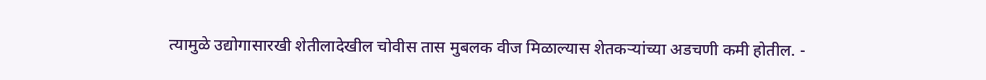त्यामुळे उद्योगासारखी शेतीलादेखील चोवीस तास मुबलक वीज मिळाल्यास शेतकऱ्यांच्या अडचणी कमी होतील. -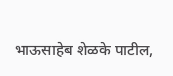भाऊसाहेब शेळके पाटील,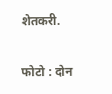शेतकरी.

फोटो : दोन